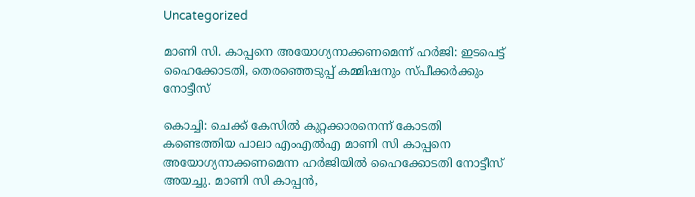Uncategorized

മാണി സി. കാപ്പനെ അയോഗ്യനാക്കണമെന്ന് ഹര്‍ജി: ഇടപെട്ട് ഹൈക്കോടതി, തെരഞ്ഞെടുപ്പ് കമ്മിഷനും സ്പീക്കര്‍ക്കും നോട്ടീസ്

കൊച്ചി: ചെക്ക് കേസില്‍ കുറ്റക്കാരനെന്ന് കോടതി കണ്ടെത്തിയ പാലാ എംഎല്‍എ മാണി സി കാപ്പനെ അയോഗ്യനാക്കണമെന്ന ഹര്‍ജിയില്‍ ഹൈക്കോടതി നോട്ടീസ് അയച്ചു. മാണി സി കാപ്പന്‍,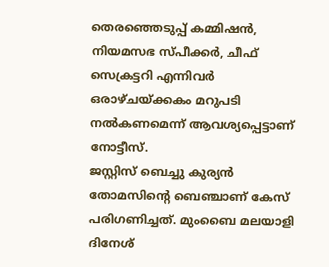തെരഞ്ഞെടുപ്പ് കമ്മിഷന്‍, നിയമസഭ സ്പീക്കര്‍, ചീഫ് സെക്രട്ടറി എന്നിവര്‍ ഒരാഴ്ചയ്ക്കകം മറുപടി നല്‍കണമെന്ന് ആവശ്യപ്പെട്ടാണ് നോട്ടീസ്.
ജസ്റ്റിസ് ബെച്ചു കുര്യന്‍ തോമസിന്‍റെ ബെഞ്ചാണ് കേസ് പരിഗണിച്ചത്. മുംബൈ മലയാളി ദിനേശ്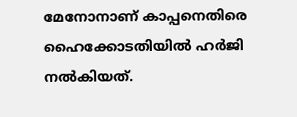മേനോനാണ് കാപ്പനെതിരെ ഹൈക്കോടതിയില്‍ ഹര്‍ജി നല്‍കിയത്.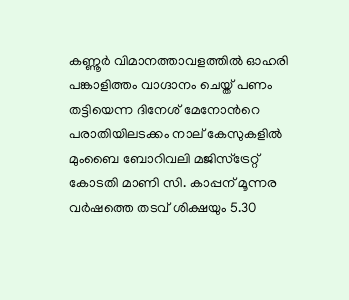കണ്ണൂര്‍ വിമാനത്താവളത്തില്‍ ഓഹരി പങ്കാളിത്തം വാഗ്ദാനം ചെയ്ത് പണം തട്ടിയെന്ന ദിനേശ് മേനോന്‍റെ പരാതിയിലടക്കം നാല് കേസുകളില്‍ മുംബൈ ബോറിവലി മജിസ്ട്രേറ്റ് കോടതി മാണി സി. കാപ്പന് മൂന്നര വര്‍ഷത്തെ തടവ് ശിക്ഷയും 5.30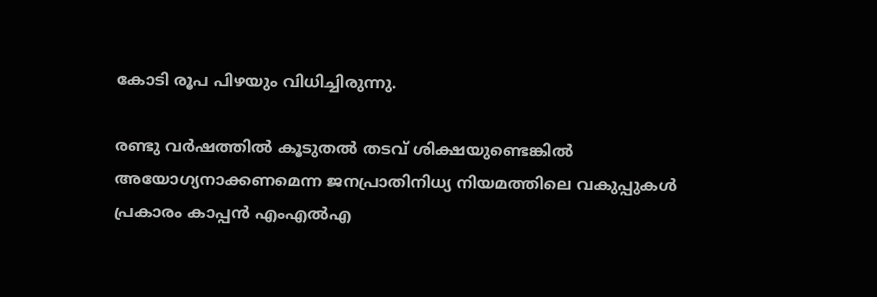കോടി രൂപ പിഴയും വിധിച്ചിരുന്നു.

രണ്ടു വര്‍ഷത്തില്‍ കൂടുതല്‍ തടവ് ശിക്ഷയുണ്ടെങ്കില്‍ അയോഗ്യനാക്കണമെന്ന ജനപ്രാതിനിധ്യ നിയമത്തിലെ വകുപ്പുകള്‍ പ്രകാരം കാപ്പന്‍ എംഎല്‍എ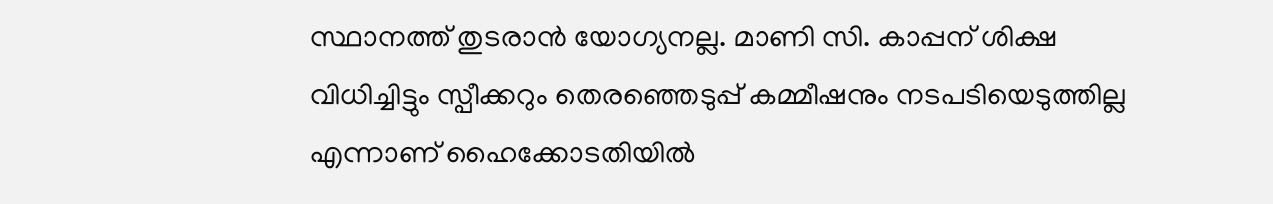സ്ഥാനത്ത് തുടരാന്‍ യോഗ്യനല്ല. മാണി സി. കാപ്പന് ശിക്ഷ വിധിച്ചിട്ടും സ്പീക്കറും തെരഞ്ഞെടുപ്പ് കമ്മീഷനും നടപടിയെടുത്തില്ല എന്നാണ് ഹൈക്കോടതിയില്‍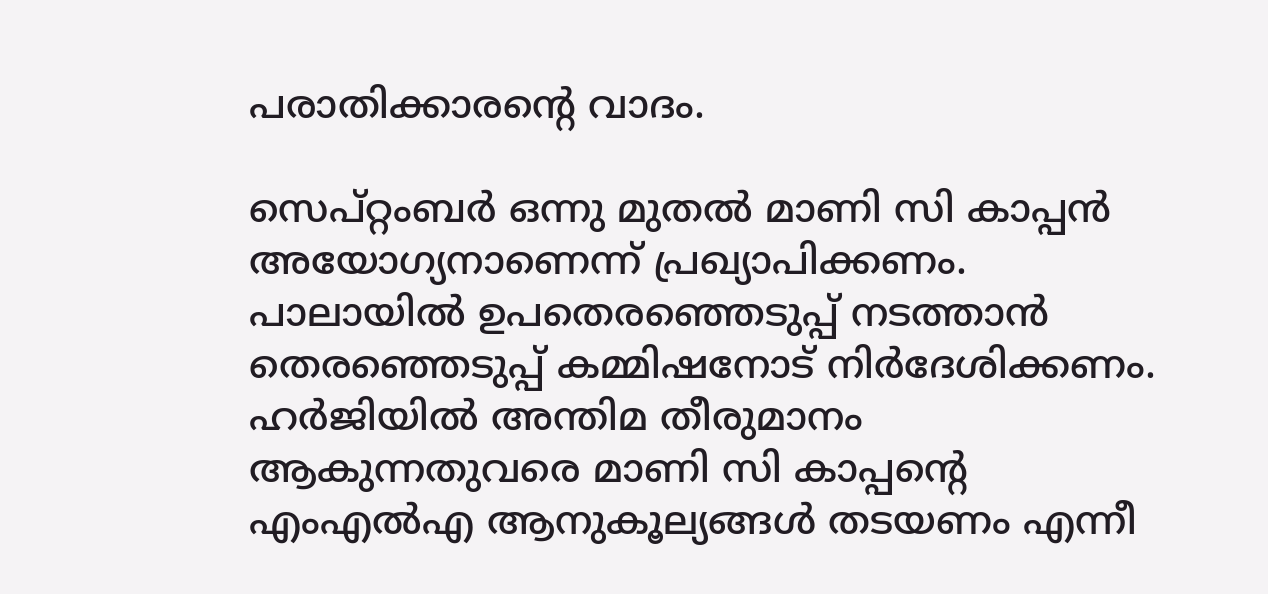പരാതിക്കാരന്‍റെ വാദം.

സെപ്റ്റംബര്‍ ഒന്നു മുതല്‍ മാണി സി കാപ്പന്‍ അയോഗ്യനാണെന്ന് പ്രഖ്യാപിക്കണം. പാലായില്‍ ഉപതെരഞ്ഞെടുപ്പ് നടത്താന്‍ തെരഞ്ഞെടുപ്പ് കമ്മിഷനോട് നിര്‍ദേശിക്കണം. ഹര്‍ജിയില്‍ അന്തിമ തീരുമാനം ആകുന്നതുവരെ മാണി സി കാപ്പന്‍റെ എംഎല്‍എ ആനുകൂല്യങ്ങള്‍ തടയണം എന്നീ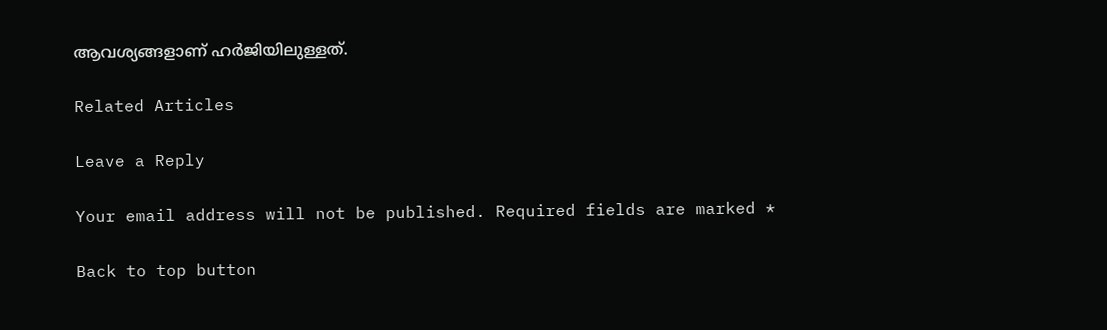ആവശ്യങ്ങളാണ് ഹര്‍ജിയിലുള്ളത്.

Related Articles

Leave a Reply

Your email address will not be published. Required fields are marked *

Back to top button